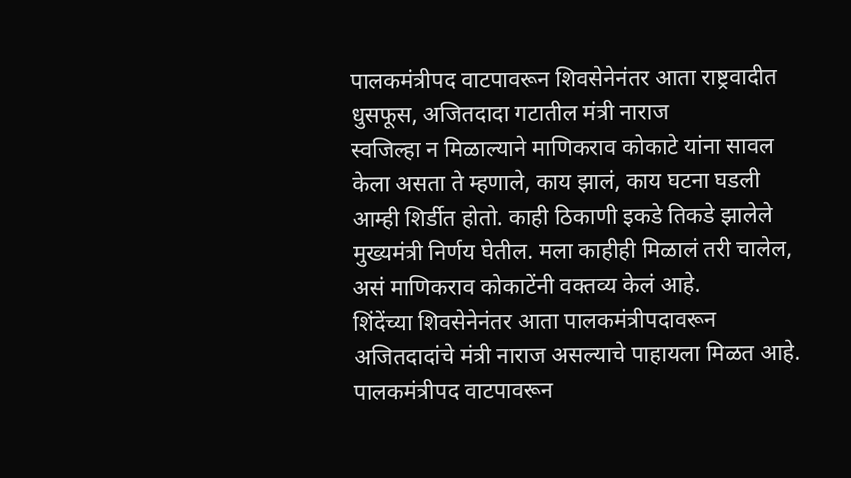पालकमंत्रीपद वाटपावरून शिवसेनेनंतर आता राष्ट्रवादीत धुसफूस, अजितदादा गटातील मंत्री नाराज
स्वजिल्हा न मिळाल्याने माणिकराव कोकाटे यांना सावल केला असता ते म्हणाले, काय झालं, काय घटना घडली आम्ही शिर्डीत होतो. काही ठिकाणी इकडे तिकडे झालेले मुख्यमंत्री निर्णय घेतील. मला काहीही मिळालं तरी चालेल, असं माणिकराव कोकाटेंनी वक्तव्य केलं आहे.
शिंदेंच्या शिवसेनेनंतर आता पालकमंत्रीपदावरून अजितदादांचे मंत्री नाराज असल्याचे पाहायला मिळत आहे. पालकमंत्रीपद वाटपावरून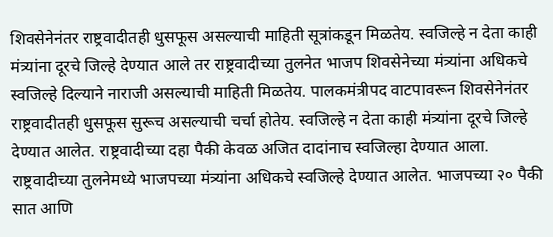शिवसेनेनंतर राष्ट्रवादीतही धुसफूस असल्याची माहिती सूत्रांकडून मिळतेय. स्वजिल्हे न देता काही मंत्र्यांना दूरचे जिल्हे देण्यात आले तर राष्ट्रवादीच्या तुलनेत भाजप शिवसेनेच्या मंत्र्यांना अधिकचे स्वजिल्हे दिल्याने नाराजी असल्याची माहिती मिळतेय. पालकमंत्रीपद वाटपावरून शिवसेनेनंतर राष्ट्रवादीतही धुसफूस सुरूच असल्याची चर्चा होतेय. स्वजिल्हे न देता काही मंत्र्यांना दूरचे जिल्हे देण्यात आलेत. राष्ट्रवादीच्या दहा पैकी केवळ अजित दादांनाच स्वजिल्हा देण्यात आला. राष्ट्रवादीच्या तुलनेमध्ये भाजपच्या मंत्र्यांना अधिकचे स्वजिल्हे देण्यात आलेत. भाजपच्या २० पैकी सात आणि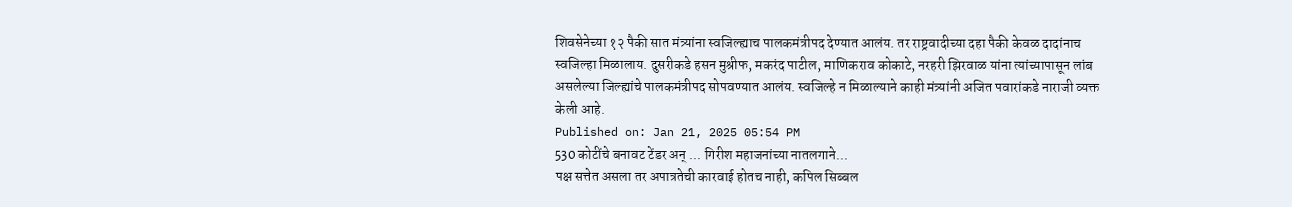शिवसेनेच्या १२ पैकी सात मंत्र्यांना स्वजिल्ह्याच पालकमंत्रीपद देण्यात आलंय. तर राष्ट्रवादीच्या दहा पैकी केवळ दादांनाच स्वजिल्हा मिळालाय. दुसरीकडे हसन मुश्रीफ, मकरंद पाटील, माणिकराव कोकाटे, नरहरी झिरवाळ यांना त्यांच्यापासून लांब असलेल्या जिल्ह्यांचे पालकमंत्रीपद सोपवण्यात आलंय. स्वजिल्हे न मिळाल्याने काही मंत्र्यांनी अजित पवारांकडे नाराजी व्यक्त केली आहे.
Published on: Jan 21, 2025 05:54 PM
530 कोटींचे बनावट टेंडर अन् ... गिरीश महाजनांच्या नातलगाने...
पक्ष सत्तेत असला तर अपात्रतेची कारवाई होतच नाही, कपिल सिब्बल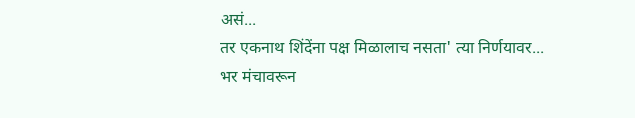असं...
तर एकनाथ शिंदेंना पक्ष मिळालाच नसता' त्या निर्णयावर...
भर मंचावरून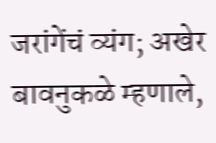जरांगेंचं व्यंग; अखेर बावनुकळे म्हणाले,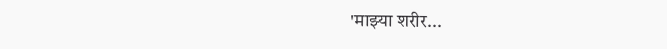'माझ्या शरीर...